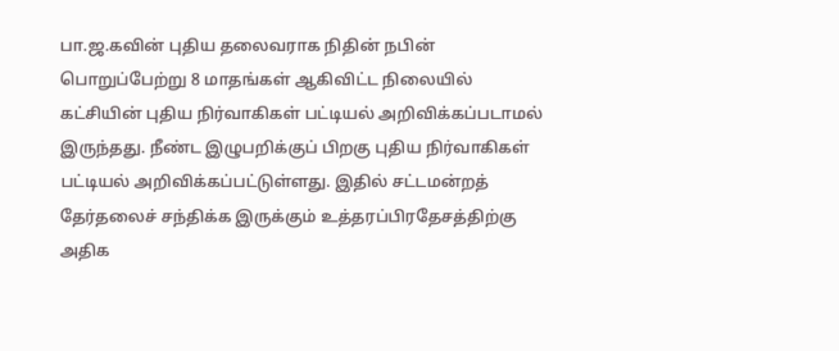பா.ஜ.கவின் புதிய தலைவராக நிதின் நபின் பொறுப்பேற்று 8 மாதங்கள் ஆகிவிட்ட நிலையில் கட்சியின் புதிய நிர்வாகிகள் பட்டியல் அறிவிக்கப்படாமல் இருந்தது. நீண்ட இழுபறிக்குப் பிறகு புதிய நிர்வாகிகள் பட்டியல் அறிவிக்கப்பட்டுள்ளது. இதில் சட்டமன்றத் தேர்தலைச் சந்திக்க இருக்கும் உத்தரப்பிரதேசத்திற்கு அதிக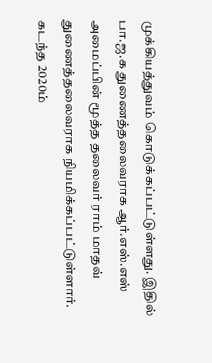முக்கியத்துவம் கொடுக்கப்பட்டுள்ளது. இதில் பா.ஜ.க துணைத்தலைவராக ஆர்.எஸ்.எஸ் அமைப்பின் மூத்த தலைவர் ராம் மாதவ் துணைத்தலைவராக நியமிக்கப்பட்டுள்ளார். கடந்த 2020ம்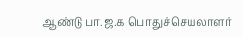ஆண்டு பா.ஜ.க பொதுச்செயலாளர்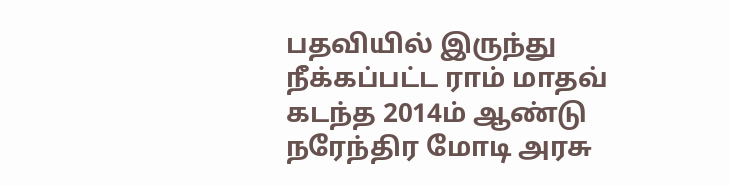பதவியில் இருந்து நீக்கப்பட்ட ராம் மாதவ் கடந்த 2014ம் ஆண்டு நரேந்திர மோடி அரசு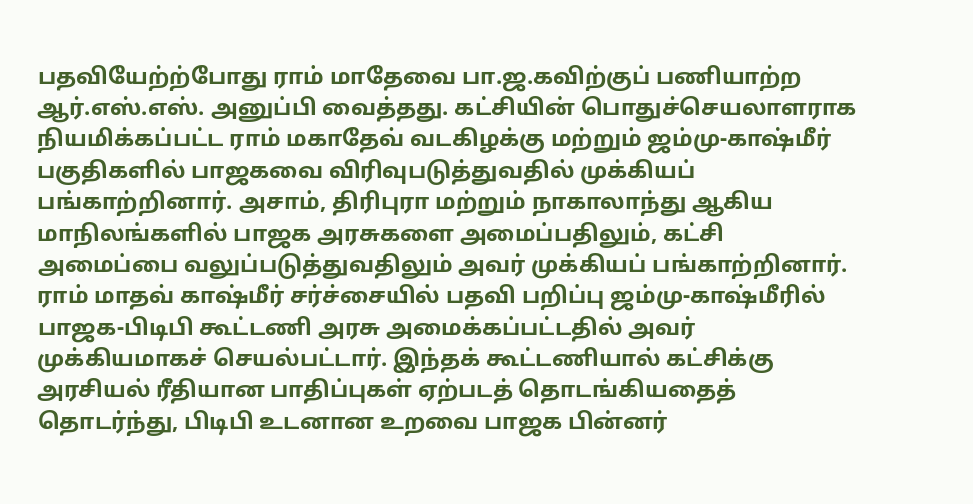பதவியேற்ற்போது ராம் மாதேவை பா.ஜ.கவிற்குப் பணியாற்ற ஆர்.எஸ்.எஸ். அனுப்பி வைத்தது. கட்சியின் பொதுச்செயலாளராக நியமிக்கப்பட்ட ராம் மகாதேவ் வடகிழக்கு மற்றும் ஜம்மு-காஷ்மீர் பகுதிகளில் பாஜகவை விரிவுபடுத்துவதில் முக்கியப் பங்காற்றினார். அசாம், திரிபுரா மற்றும் நாகாலாந்து ஆகிய மாநிலங்களில் பாஜக அரசுகளை அமைப்பதிலும், கட்சி அமைப்பை வலுப்படுத்துவதிலும் அவர் முக்கியப் பங்காற்றினார். ராம் மாதவ் காஷ்மீர் சர்ச்சையில் பதவி பறிப்பு ஜம்மு-காஷ்மீரில் பாஜக-பிடிபி கூட்டணி அரசு அமைக்கப்பட்டதில் அவர் முக்கியமாகச் செயல்பட்டார். இந்தக் கூட்டணியால் கட்சிக்கு அரசியல் ரீதியான பாதிப்புகள் ஏற்படத் தொடங்கியதைத் தொடர்ந்து, பிடிபி உடனான உறவை பாஜக பின்னர்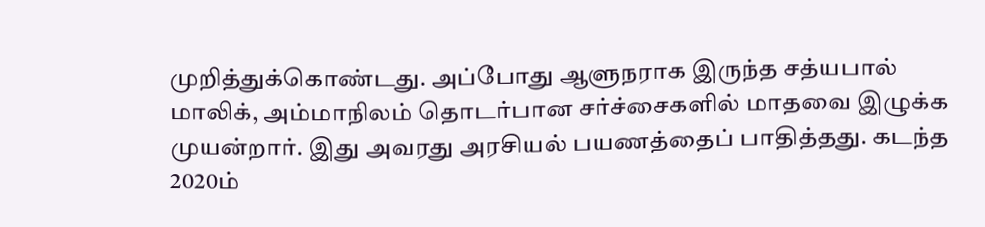முறித்துக்கொண்டது. அப்போது ஆளுநராக இருந்த சத்யபால் மாலிக், அம்மாநிலம் தொடர்பான சர்ச்சைகளில் மாதவை இழுக்க முயன்றார். இது அவரது அரசியல் பயணத்தைப் பாதித்தது. கடந்த 2020ம்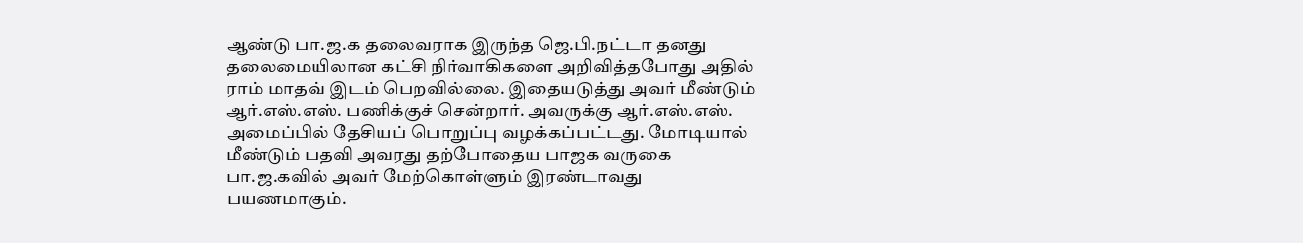ஆண்டு பா.ஜ.க தலைவராக இருந்த ஜெ.பி.நட்டா தனது தலைமையிலான கட்சி நிர்வாகிகளை அறிவித்தபோது அதில் ராம் மாதவ் இடம் பெறவில்லை. இதையடுத்து அவர் மீண்டும் ஆர்.எஸ்.எஸ். பணிக்குச் சென்றார். அவருக்கு ஆர்.எஸ்.எஸ். அமைப்பில் தேசியப் பொறுப்பு வழக்கப்பட்டது. மோடியால் மீண்டும் பதவி அவரது தற்போதைய பாஜக வருகை பா.ஜ.கவில் அவர் மேற்கொள்ளும் இரண்டாவது பயணமாகும்.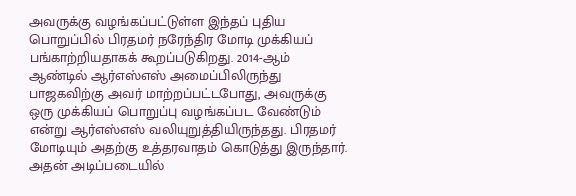அவருக்கு வழங்கப்பட்டுள்ள இந்தப் புதிய பொறுப்பில் பிரதமர் நரேந்திர மோடி முக்கியப் பங்காற்றியதாகக் கூறப்படுகிறது. 2014-ஆம் ஆண்டில் ஆர்எஸ்எஸ் அமைப்பிலிருந்து பாஜகவிற்கு அவர் மாற்றப்பட்டபோது, அவருக்கு ஒரு முக்கியப் பொறுப்பு வழங்கப்பட வேண்டும் என்று ஆர்எஸ்எஸ் வலியுறுத்தியிருந்தது. பிரதமர் மோடியும் அதற்கு உத்தரவாதம் கொடுத்து இருந்தார். அதன் அடிப்படையில்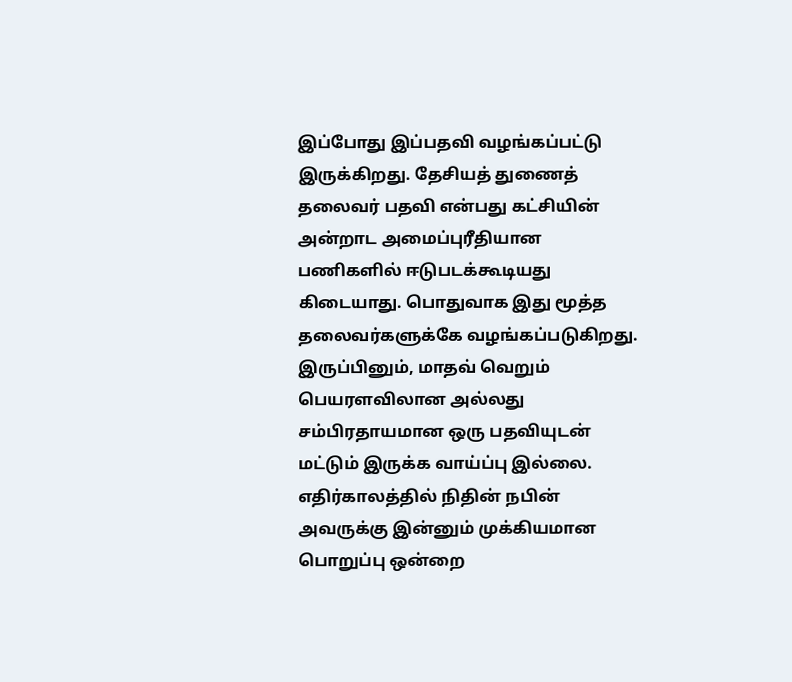இப்போது இப்பதவி வழங்கப்பட்டு இருக்கிறது. தேசியத் துணைத் தலைவர் பதவி என்பது கட்சியின் அன்றாட அமைப்புரீதியான பணிகளில் ஈடுபடக்கூடியது கிடையாது. பொதுவாக இது மூத்த தலைவர்களுக்கே வழங்கப்படுகிறது. இருப்பினும், மாதவ் வெறும் பெயரளவிலான அல்லது சம்பிரதாயமான ஒரு பதவியுடன் மட்டும் இருக்க வாய்ப்பு இல்லை. எதிர்காலத்தில் நிதின் நபின் அவருக்கு இன்னும் முக்கியமான பொறுப்பு ஒன்றை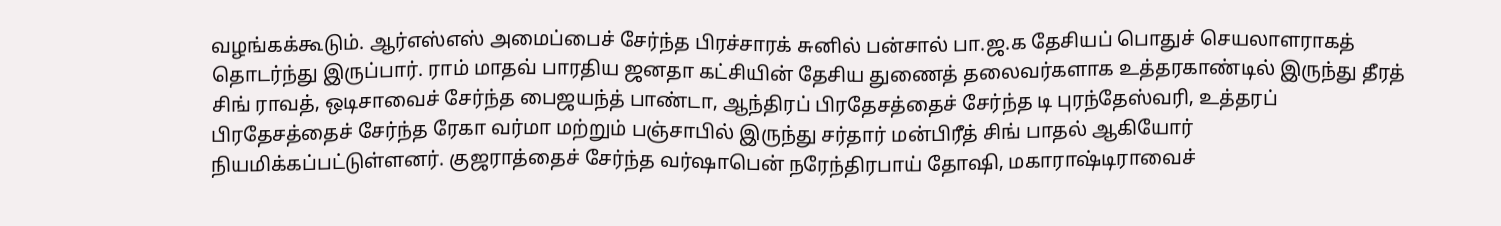வழங்கக்கூடும். ஆர்எஸ்எஸ் அமைப்பைச் சேர்ந்த பிரச்சாரக் சுனில் பன்சால் பா.ஜ.க தேசியப் பொதுச் செயலாளராகத் தொடர்ந்து இருப்பார். ராம் மாதவ் பாரதிய ஜனதா கட்சியின் தேசிய துணைத் தலைவர்களாக உத்தரகாண்டில் இருந்து தீரத் சிங் ராவத், ஒடிசாவைச் சேர்ந்த பைஜயந்த் பாண்டா, ஆந்திரப் பிரதேசத்தைச் சேர்ந்த டி புரந்தேஸ்வரி, உத்தரப் பிரதேசத்தைச் சேர்ந்த ரேகா வர்மா மற்றும் பஞ்சாபில் இருந்து சர்தார் மன்பிரீத் சிங் பாதல் ஆகியோர் நியமிக்கப்பட்டுள்ளனர். குஜராத்தைச் சேர்ந்த வர்ஷாபென் நரேந்திரபாய் தோஷி, மகாராஷ்டிராவைச்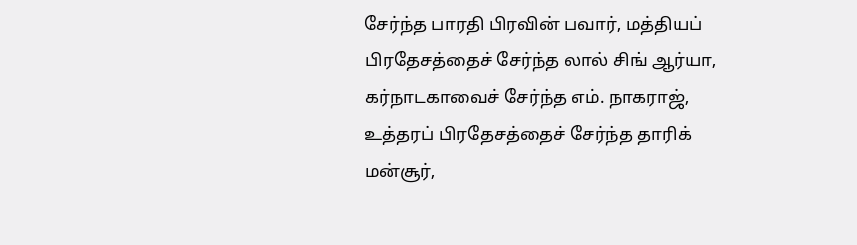சேர்ந்த பாரதி பிரவின் பவார், மத்தியப் பிரதேசத்தைச் சேர்ந்த லால் சிங் ஆர்யா, கர்நாடகாவைச் சேர்ந்த எம். நாகராஜ், உத்தரப் பிரதேசத்தைச் சேர்ந்த தாரிக் மன்சூர்,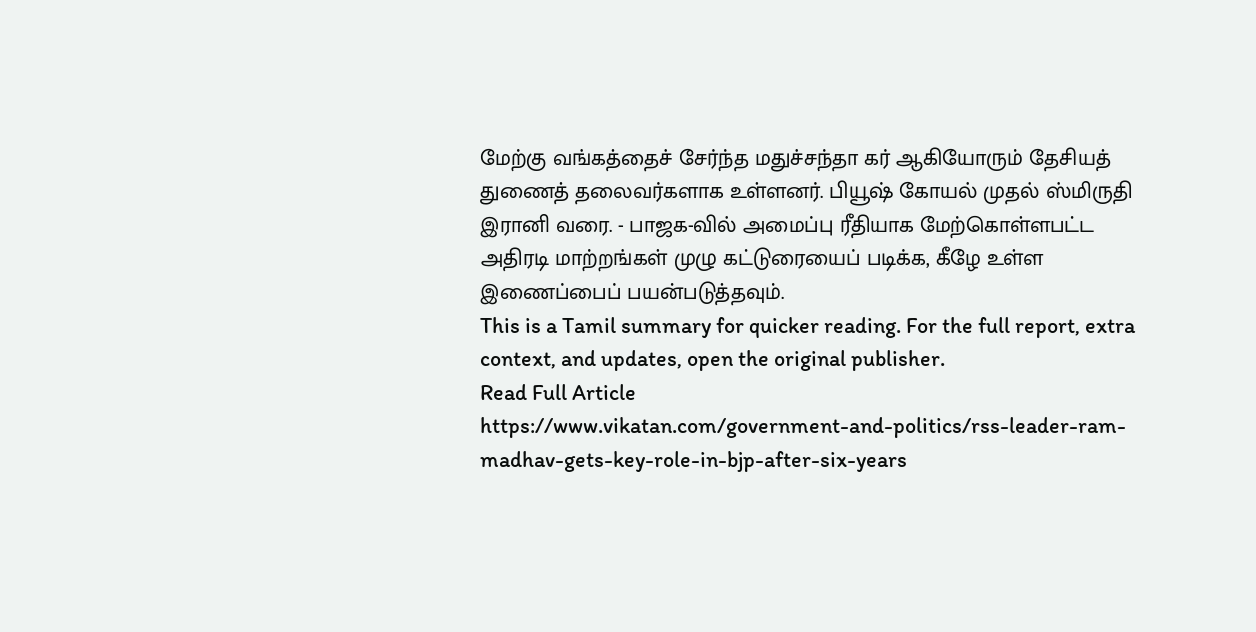மேற்கு வங்கத்தைச் சேர்ந்த மதுச்சந்தா கர் ஆகியோரும் தேசியத் துணைத் தலைவர்களாக உள்ளனர். பியூஷ் கோயல் முதல் ஸ்மிருதி இரானி வரை. - பாஜக-வில் அமைப்பு ரீதியாக மேற்கொள்ளபட்ட அதிரடி மாற்றங்கள் முழு கட்டுரையைப் படிக்க, கீழே உள்ள இணைப்பைப் பயன்படுத்தவும்.
This is a Tamil summary for quicker reading. For the full report, extra context, and updates, open the original publisher.
Read Full Article
https://www.vikatan.com/government-and-politics/rss-leader-ram-madhav-gets-key-role-in-bjp-after-six-years